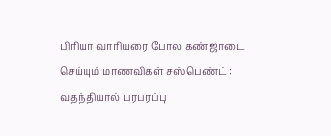பிரியா வாரியரை போல கண்ஜாடை செய்யும் மாணவிகள் சஸ்பெண்ட் : வதந்தியால் பரபரப்பு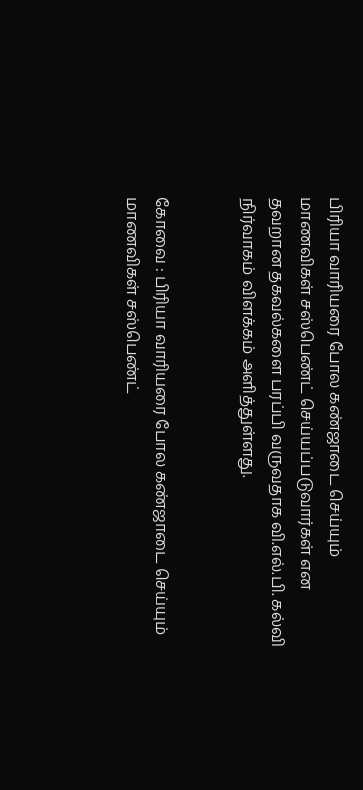பிரியா வாரியரை போல கண்ஜாடை செய்யும் மாணவிகள் சஸ்பெண்ட் செய்யப்படுவார்கள் என தவறான தகவல்களை பரப்பி வருவதாக வி.எல்.பி. கல்வி நிர்வாகம் விளக்கம் அளித்துள்ளது.


கோவை : பிரியா வாரியரை போல கண்ஜாடை செய்யும் மாணவிகள் சஸ்பெண்ட்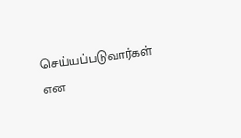செய்யப்படுவார்கள் என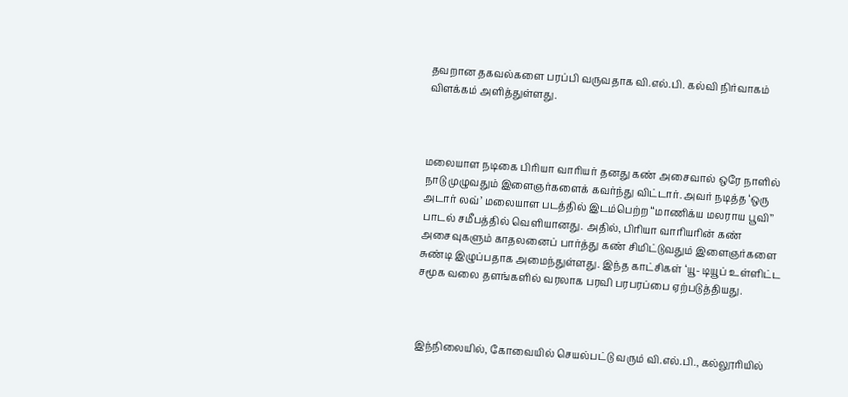தவறான தகவல்களை பரப்பி வருவதாக வி.எல்.பி. கல்வி நிர்வாகம் விளக்கம் அளித்துள்ளது.



மலையாள நடிகை பிரியா வாரியர் தனது கண் அசைவால் ஒரே நாளில் நாடு முழுவதும் இளைஞர்களைக் கவர்ந்து விட்டார். அவர் நடித்த ‘ஒரு அடார் லவ்’ மலையாள படத்தில் இடம்பெற்ற ‘‘மாணிக்ய மலராய பூவி’’ பாடல் சமீபத்தில் வெளியானது. அதில், பிரியா வாரியரின் கண் அசைவுகளும் காதலனைப் பார்த்து கண் சிமிட்டுவதும் இளைஞர்களை சுண்டி இழுப்பதாக அமைந்துள்ளது. இந்த காட்சிகள் ‘யூ- டியூப் உள்ளிட்ட சமூக வலை தளங்களில் வரலாக பரவி பரபரப்பை ஏற்படுத்தியது.



இந்நிலையில், கோவையில் செயல்பட்டு வரும் வி.எல்.பி., கல்லூரியில்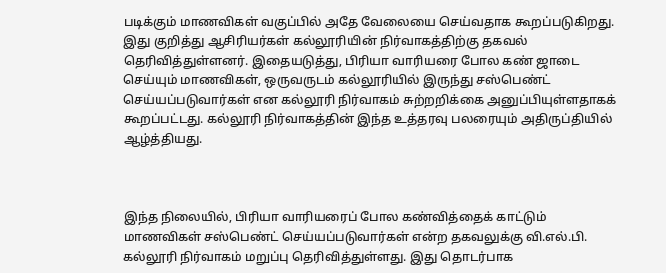படிக்கும் மாணவிகள் வகுப்பில் அதே வேலையை செய்வதாக கூறப்படுகிறது. இது குறித்து ஆசிரியர்கள் கல்லூரியின் நிர்வாகத்திற்கு தகவல் தெரிவித்துள்ளனர். இதையடுத்து, பிரியா வாரியரை போல கண் ஜாடை செய்யும் மாணவிகள், ஒருவருடம் கல்லூரியில் இருந்து சஸ்பெண்ட் செய்யப்படுவார்கள் என கல்லூரி நிர்வாகம் சுற்றறிக்கை அனுப்பியுள்ளதாகக் கூறப்பட்டது. கல்லூரி நிர்வாகத்தின் இந்த உத்தரவு பலரையும் அதிருப்தியில் ஆழ்த்தியது.



இந்த நிலையில், பிரியா வாரியரைப் போல கண்வித்தைக் காட்டும் மாணவிகள் சஸ்பெண்ட் செய்யப்படுவார்கள் என்ற தகவலுக்கு வி.எல்.பி. கல்லூரி நிர்வாகம் மறுப்பு தெரிவித்துள்ளது. இது தொடர்பாக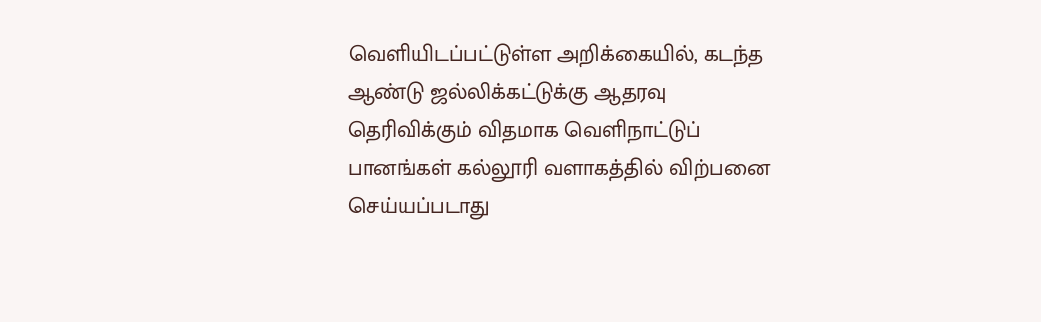வெளியிடப்பட்டுள்ள அறிக்கையில், கடந்த ஆண்டு ஜல்லிக்கட்டுக்கு ஆதரவு தெரிவிக்கும் விதமாக வெளிநாட்டுப் பானங்கள் கல்லூரி வளாகத்தில் விற்பனை செய்யப்படாது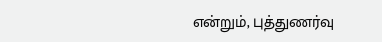என்றும், புத்துணர்வு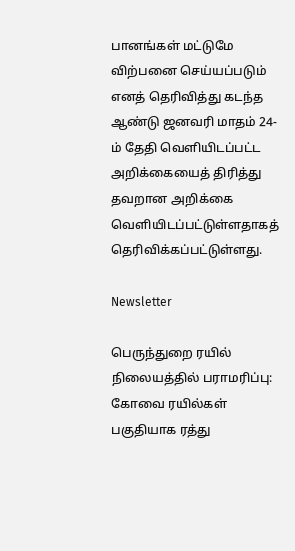பானங்கள் மட்டுமே விற்பனை செய்யப்படும் எனத் தெரிவித்து கடந்த ஆண்டு ஜனவரி மாதம் 24-ம் தேதி வெளியிடப்பட்ட அறிக்கையைத் திரித்து தவறான அறிக்கை வெளியிடப்பட்டுள்ளதாகத் தெரிவிக்கப்பட்டுள்ளது.

Newsletter

பெருந்துறை ரயில் நிலையத்தில் பராமரிப்பு: கோவை ரயில்கள் பகுதியாக ரத்து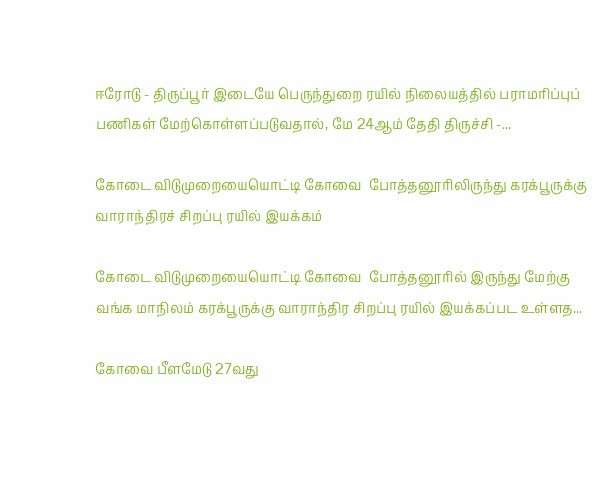ஈரோடு - திருப்பூர் இடையே பெருந்துறை ரயில் நிலையத்தில் பராமரிப்புப் பணிகள் மேற்கொள்ளப்படுவதால், மே 24ஆம் தேதி திருச்சி -...

கோடை விடுமுறையையொட்டி கோவை  போத்தனூரிலிருந்து கரக்பூருக்கு வாராந்திரச் சிறப்பு ரயில் இயக்கம்

கோடை விடுமுறையையொட்டி கோவை  போத்தனூரில் இருந்து மேற்கு வங்க மாநிலம் கரக்பூருக்கு வாராந்திர சிறப்பு ரயில் இயக்கப்பட உள்ளத...

கோவை பீளமேடு 27வது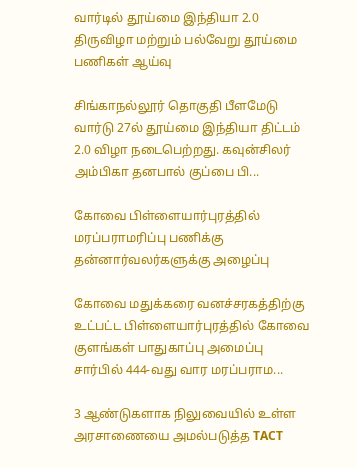வார்டில் தூய்மை இந்தியா 2.0 திருவிழா மற்றும் பல்வேறு தூய்மை பணிகள் ஆய்வு

சிங்காநல்லூர் தொகுதி பீளமேடு வார்டு 27ல் தூய்மை இந்தியா திட்டம் 2.0 விழா நடைபெற்றது. கவுன்சிலர் அம்பிகா தனபால் குப்பை பி...

கோவை பிள்ளையார்புரத்தில் மரப்பராமரிப்பு பணிக்கு  தன்னார்வலர்களுக்கு அழைப்பு

கோவை மதுக்கரை வனச்சரகத்திற்கு உட்பட்ட பிள்ளையார்புரத்தில் கோவை குளங்கள் பாதுகாப்பு அமைப்பு சார்பில் 444-வது வார மரப்பராம...

3 ஆண்டுகளாக நிலுவையில் உள்ள அரசாணையை அமல்படுத்த TACT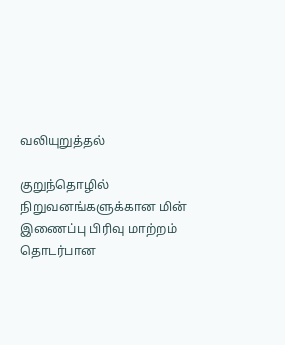வலியுறுத்தல்

குறுந்தொழில் நிறுவனங்களுக்கான மின் இணைப்பு பிரிவு மாற்றம் தொடர்பான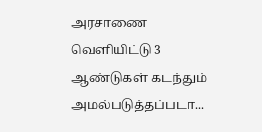அரசாணை வெளியிட்டு 3 ஆண்டுகள் கடந்தும் அமல்படுத்தப்படா...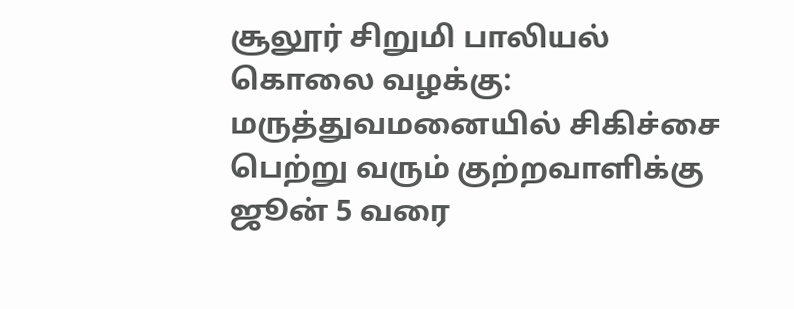சூலூர் சிறுமி பாலியல் கொலை வழக்கு: மருத்துவமனையில் சிகிச்சை பெற்று வரும் குற்றவாளிக்கு ஜூன் 5 வரை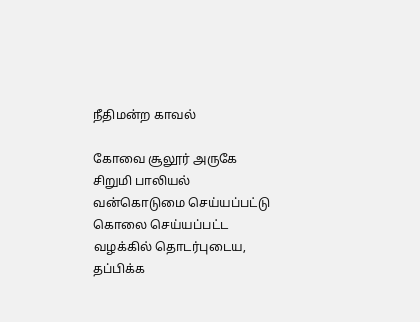நீதிமன்ற காவல்

கோவை சூலூர் அருகே சிறுமி பாலியல் வன்கொடுமை செய்யப்பட்டு கொலை செய்யப்பட்ட வழக்கில் தொடர்புடைய, தப்பிக்க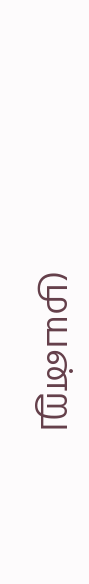முயன்று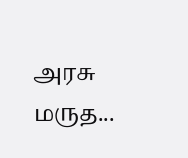அரசு மருத...